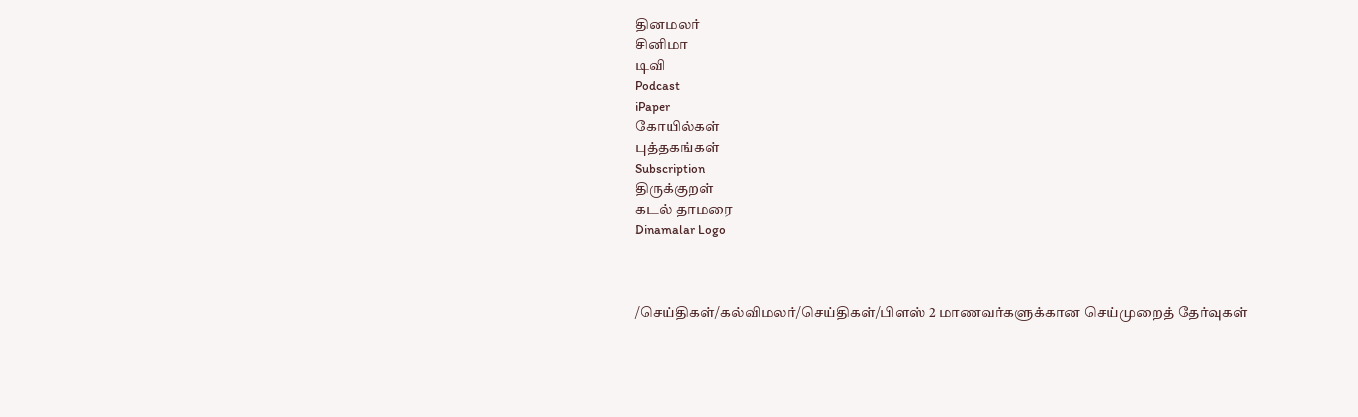தினமலர்
சினிமா
டிவி
Podcast
iPaper
கோயில்கள்
புத்தகங்கள்
Subscription
திருக்குறள்
கடல் தாமரை
Dinamalar Logo



/செய்திகள்/கல்விமலர்/செய்திகள்/பிளஸ் 2 மாணவர்களுக்கான செய்முறைத் தேர்வுகள்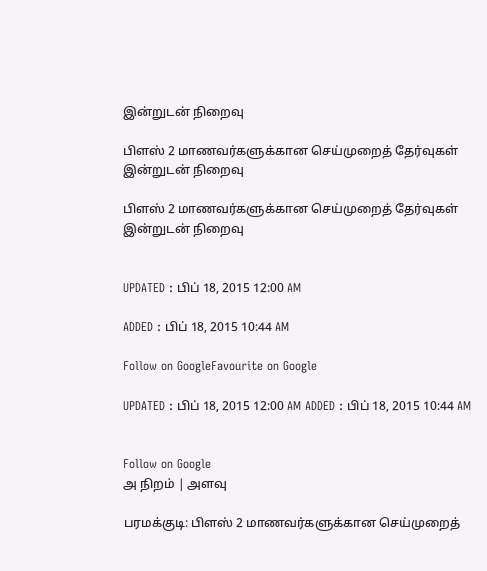இன்றுடன் நிறைவு

பிளஸ் 2 மாணவர்களுக்கான செய்முறைத் தேர்வுகள் இன்றுடன் நிறைவு

பிளஸ் 2 மாணவர்களுக்கான செய்முறைத் தேர்வுகள் இன்றுடன் நிறைவு


UPDATED : பிப் 18, 2015 12:00 AM

ADDED : பிப் 18, 2015 10:44 AM

Follow on GoogleFavourite on Google

UPDATED : பிப் 18, 2015 12:00 AM ADDED : பிப் 18, 2015 10:44 AM


Follow on Google
அ நிறம் | அளவு

பரமக்குடி: பிளஸ் 2 மாணவர்களுக்கான செய்முறைத்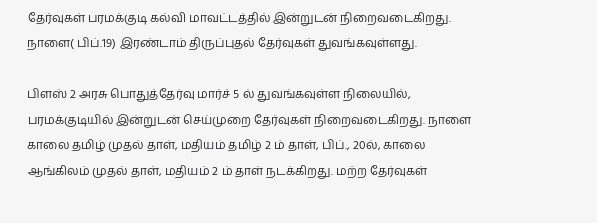தேர்வுகள் பரமக்குடி கல்வி மாவட்டத்தில் இன்றுடன் நிறைவடைகிறது. நாளை( பிப்.19) இரண்டாம் திருப்புதல் தேர்வுகள் துவங்கவுள்ளது.

பிளஸ் 2 அரசு பொதுத்தேர்வு மார்ச் 5 ல் துவங்கவுள்ள நிலையில், பரமக்குடியில் இன்றுடன் செய்முறை தேர்வுகள் நிறைவடைகிறது. நாளை காலை தமிழ் முதல் தாள், மதியம் தமிழ் 2 ம் தாள், பிப்., 20ல், காலை ஆங்கிலம் முதல் தாள், மதியம் 2 ம் தாள் நடக்கிறது. மற்ற தேர்வுகள்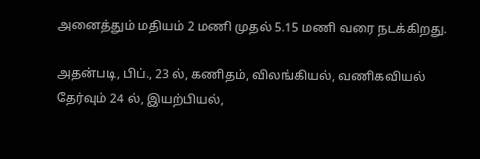அனைத்தும் மதியம் 2 மணி முதல் 5.15 மணி வரை நடக்கிறது.

அதன்படி, பிப்., 23 ல், கணிதம், விலங்கியல், வணிகவியல் தேர்வும் 24 ல், இயற்பியல்,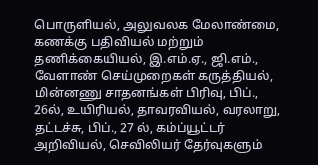பொருளியல், அலுவலக மேலாண்மை, கணக்கு பதிவியல் மற்றும் தணிக்கையியல், இ.எம்.ஏ., ஜி.எம்., வேளாண் செய்முறைகள் கருத்தியல், மின்னணு சாதனங்கள் பிரிவு, பிப்., 26ல், உயிரியல், தாவரவியல், வரலாறு, தட்டச்சு, பிப்., 27 ல், கம்ப்யூட்டர் அறிவியல், செவிலியர் தேர்வுகளும்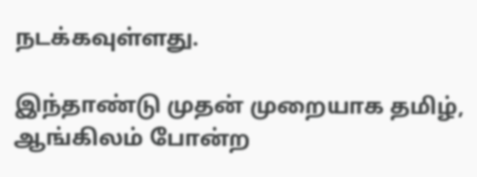நடக்கவுள்ளது.

இந்தாண்டு முதன் முறையாக தமிழ், ஆங்கிலம் போன்ற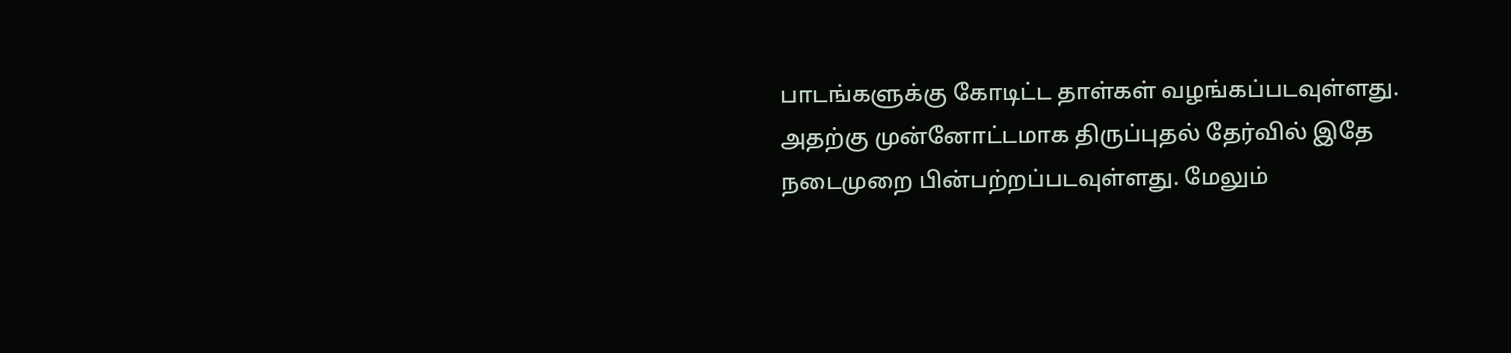பாடங்களுக்கு கோடிட்ட தாள்கள் வழங்கப்படவுள்ளது. அதற்கு முன்னோட்டமாக திருப்புதல் தேர்வில் இதே நடைமுறை பின்பற்றப்படவுள்ளது. மேலும்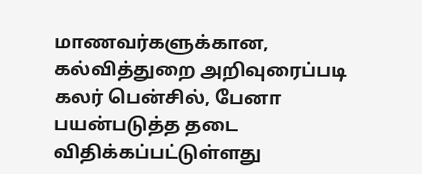மாணவர்களுக்கான, கல்வித்துறை அறிவுரைப்படி கலர் பென்சில், பேனா பயன்படுத்த தடை விதிக்கப்பட்டுள்ளது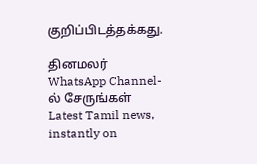குறிப்பிடத்தக்கது.

தினமலர் WhatsApp Channel-ல் சேருங்கள்
Latest Tamil news, instantly on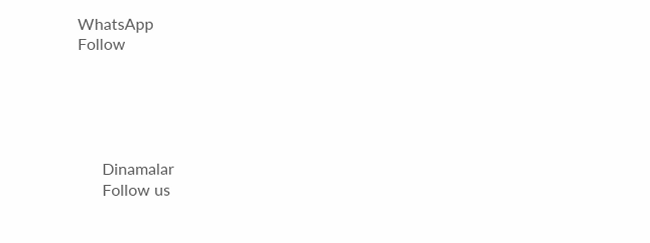WhatsApp
Follow





      Dinamalar
      Follow us